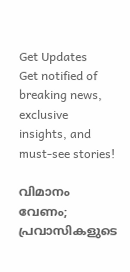Get Updates
Get notified of breaking news, exclusive insights, and must-see stories!

വിമാനം വേണം; പ്രവാസികളുടെ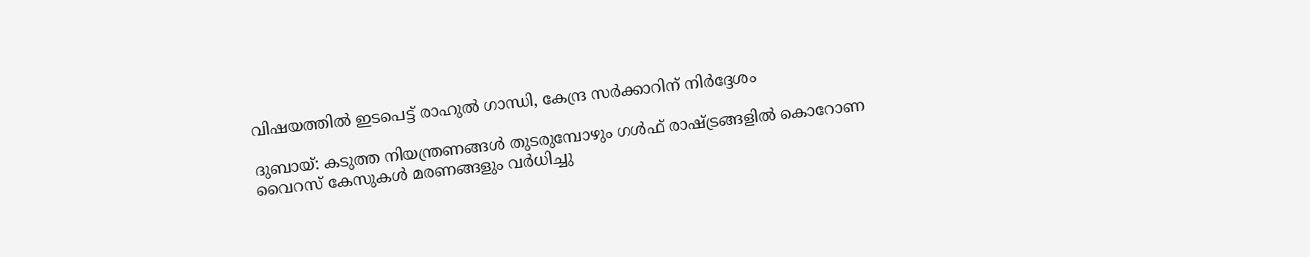വിഷയത്തില്‍ ഇടപെട്ട് രാഹുല്‍ ഗാന്ധി, കേന്ദ്ര സര്‍ക്കാറിന് നിര്‍ദ്ദേശം

ദുബായ്: കടുത്ത നിയന്ത്രണങ്ങള്‍ തുടരുമ്പോഴും ഗള്‍ഫ് രാഷ്ട്രങ്ങളില്‍ കൊറോണ വൈറസ് കേസുകള്‍ മരണങ്ങളും വര്‍ധിച്ചു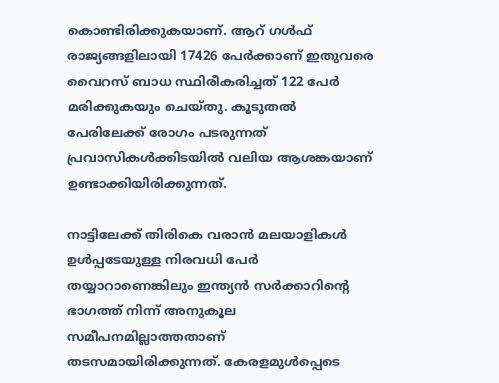കൊണ്ടിരിക്കുകയാണ്. ആറ് ഗള്‍ഫ് രാജ്യങ്ങളിലായി 17426 പേര്‍ക്കാണ് ഇതുവരെ വൈറസ് ബാധ സ്ഥിരീകരിച്ചത് 122 പേര്‍ മരിക്കുകയും ചെയ്തു. കൂടുതല്‍ പേരിലേക്ക് രോഗം പടരുന്നത് പ്രവാസികള്‍ക്കിടയില്‍ വലിയ ആശങ്കയാണ് ഉണ്ടാക്കിയിരിക്കുന്നത്.

നാട്ടിലേക്ക് തിരികെ വരാന്‍ മലയാളികള്‍ ഉള്‍പ്പടേയുള്ള നിരവധി പേര്‍ തയ്യാറാണെങ്കിലും ഇന്ത്യന്‍ സര്‍ക്കാറിന്‍റെ ഭാഗത്ത് നിന്ന് അനുകൂല സമീപനമില്ലാത്തതാണ് തടസമായിരിക്കുന്നത്. കേരളമുള്‍പ്പെടെ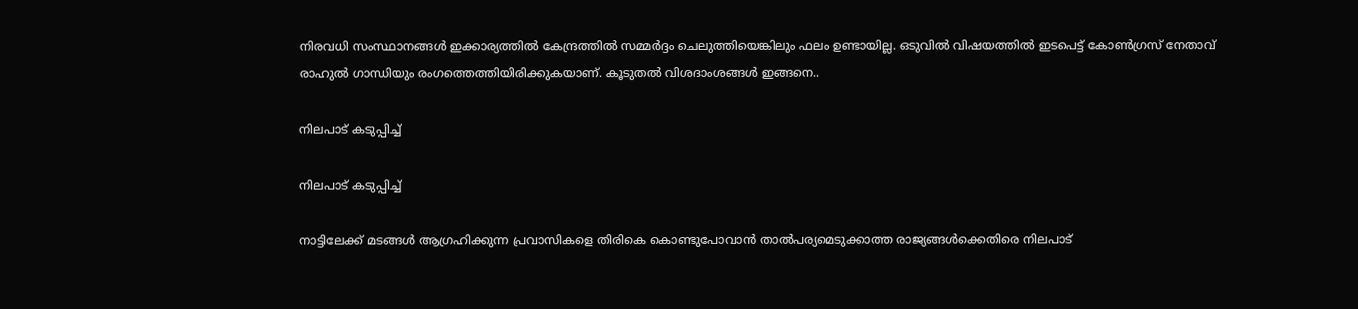നിരവധി സംസ്ഥാനങ്ങള്‍ ഇക്കാര്യത്തില്‍ കേന്ദ്രത്തില്‍ സമ്മര്‍ദ്ദം ചെലുത്തിയെങ്കിലും ഫലം ഉണ്ടായില്ല. ഒടുവില്‍ വിഷയത്തില്‍ ഇടപെട്ട് കോണ്‍ഗ്രസ് നേതാവ് രാഹുല്‍ ഗാന്ധിയും രംഗത്തെത്തിയിരിക്കുകയാണ്. കൂടുതല്‍ വിശദാംശങ്ങള്‍ ഇങ്ങനെ..

നിലപാട് കടുപ്പിച്ച്

നിലപാട് കടുപ്പിച്ച്

നാട്ടിലേക്ക് മടങ്ങള്‍ ആഗ്രഹിക്കുന്ന പ്രവാസികളെ തിരികെ കൊണ്ടുപോവാന്‍ താല്‍പര്യമെടുക്കാത്ത രാജ്യങ്ങള്‍ക്കെതിരെ നിലപാട്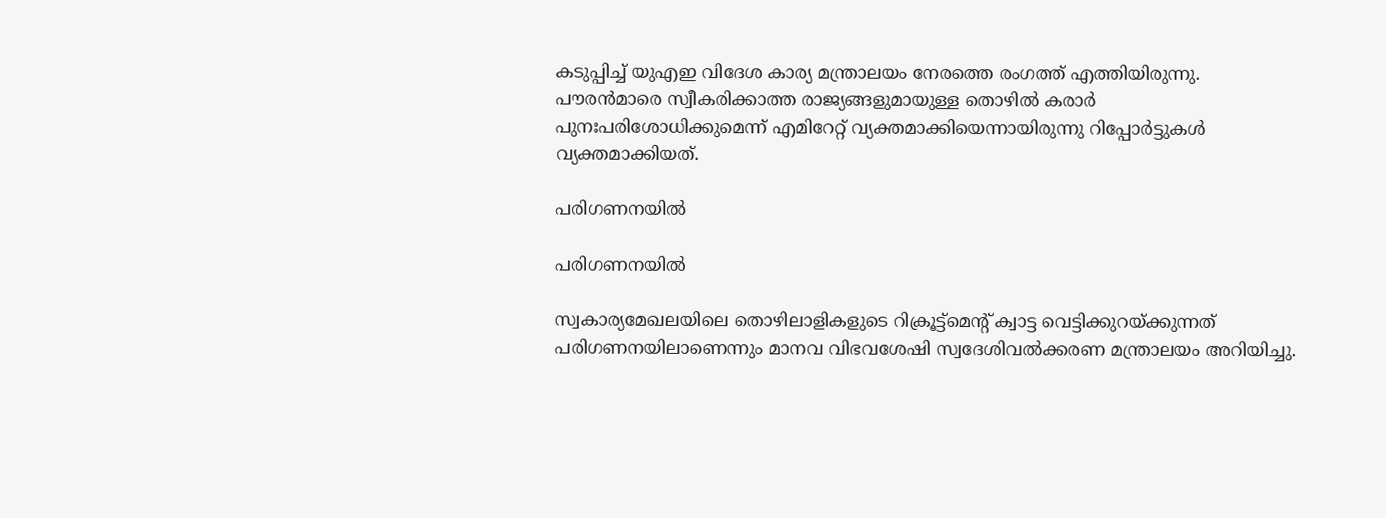കടുപ്പിച്ച് യുഎഇ വിദേശ കാര്യ മന്ത്രാലയം നേരത്തെ രംഗത്ത് എത്തിയിരുന്നു. പൗരന്‍മാരെ സ്വീകരിക്കാത്ത രാജ്യങ്ങളുമായുള്ള തൊഴില്‍ കരാര്‍ പുനഃപരിശോധിക്കുമെന്ന് എമിറേറ്റ് വ്യക്തമാക്കിയെന്നായിരുന്നു റിപ്പോര്‍ട്ടുകള്‍ വ്യക്തമാക്കിയത്.

പരിഗണനയില്‍

പരിഗണനയില്‍

സ്വകാര്യമേഖലയിലെ തൊഴിലാളികളുടെ റിക്രൂട്ട്മെന്‍റ് ക്വാട്ട വെട്ടിക്കുറയ്ക്കുന്നത് പരിഗണനയിലാണെന്നും മാനവ വിഭവശേഷി സ്വദേശിവല്‍ക്കരണ മന്ത്രാലയം അറിയിച്ചു.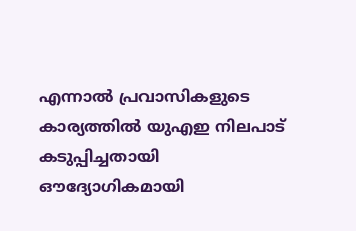എന്നാല്‍ പ്രവാസികളുടെ കാര്യത്തിൽ യുഎഇ നിലപാട്‌ കടുപ്പിച്ചതായി ഔദ്യോഗികമായി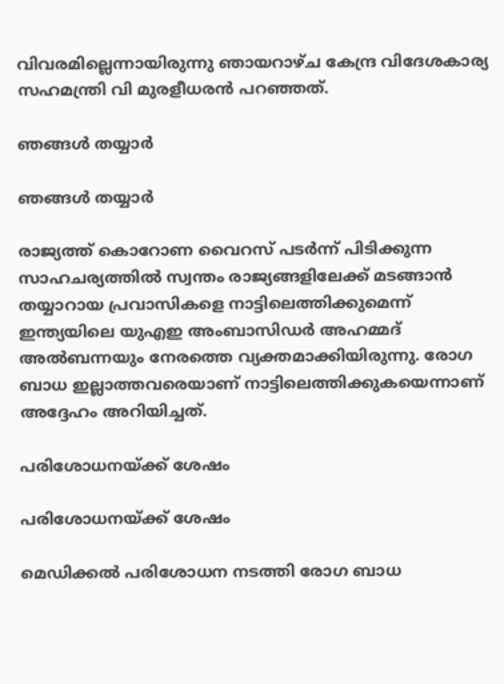വിവരമില്ലെന്നായിരുന്നു ഞായറാഴ്‌ച കേന്ദ്ര വിദേശകാര്യ സഹമന്ത്രി വി മുരളീധരന്‍ പറഞ്ഞത്.

ഞങ്ങള്‍ തയ്യാര്‍

ഞങ്ങള്‍ തയ്യാര്‍

രാജ്യത്ത് കൊറോണ വൈറസ് പടര്‍ന്ന് പിടിക്കുന്ന സാഹചര്യത്തില്‍ സ്വന്തം രാജ്യങ്ങളിലേക്ക് മടങ്ങാന്‍ തയ്യാറായ പ്രവാസികളെ നാട്ടിലെത്തിക്കുമെന്ന് ഇന്ത്യയിലെ യുഎഇ അംബാസിഡര്‍ അഹമ്മദ് അല്‍ബന്നയും നേരത്തെ വ്യക്തമാക്കിയിരുന്നു. രോഗ ബാധ ഇല്ലാത്തവരെയാണ് നാട്ടിലെത്തിക്കുകയെന്നാണ് അദ്ദേഹം അറിയിച്ചത്.

പരിശോധനയ്ക്ക് ശേഷം

പരിശോധനയ്ക്ക് ശേഷം

മെഡിക്കല്‍ പരിശോധന നടത്തി രോഗ ബാധ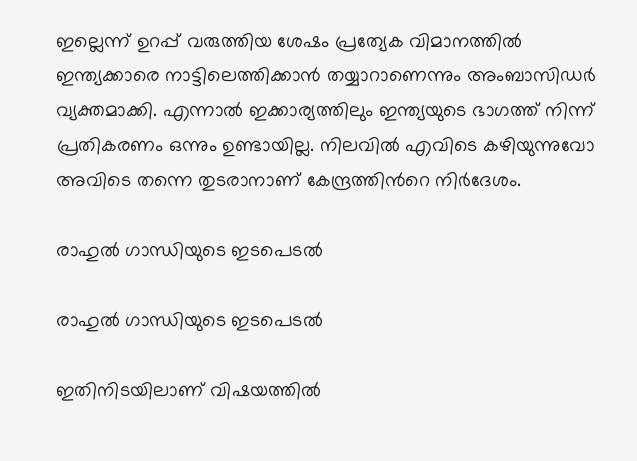ഇല്ലെന്ന് ഉറപ്പ് വരുത്തിയ ശേഷം പ്രത്യേക വിമാനത്തില്‍ ഇന്ത്യക്കാരെ നാട്ടിലെത്തിക്കാന്‍ തയ്യാറാണെന്നും അംബാസിഡര്‍ വ്യക്തമാക്കി. എന്നാല്‍ ഇക്കാര്യത്തിലും ഇന്ത്യയുടെ ഭാഗത്ത് നിന്ന് പ്രതികരണം ഒന്നും ഉണ്ടായില്ല. നിലവില്‍ എവിടെ കഴിയുന്നുവോ അവിടെ തന്നെ തുടരാനാണ് കേന്ദ്രത്തിന്‍റെ നിര്‍ദേശം.

രാഹുല്‍ ഗാന്ധിയുടെ ഇടപെടല്‍

രാഹുല്‍ ഗാന്ധിയുടെ ഇടപെടല്‍

ഇതിനിടയിലാണ് വിഷയത്തില്‍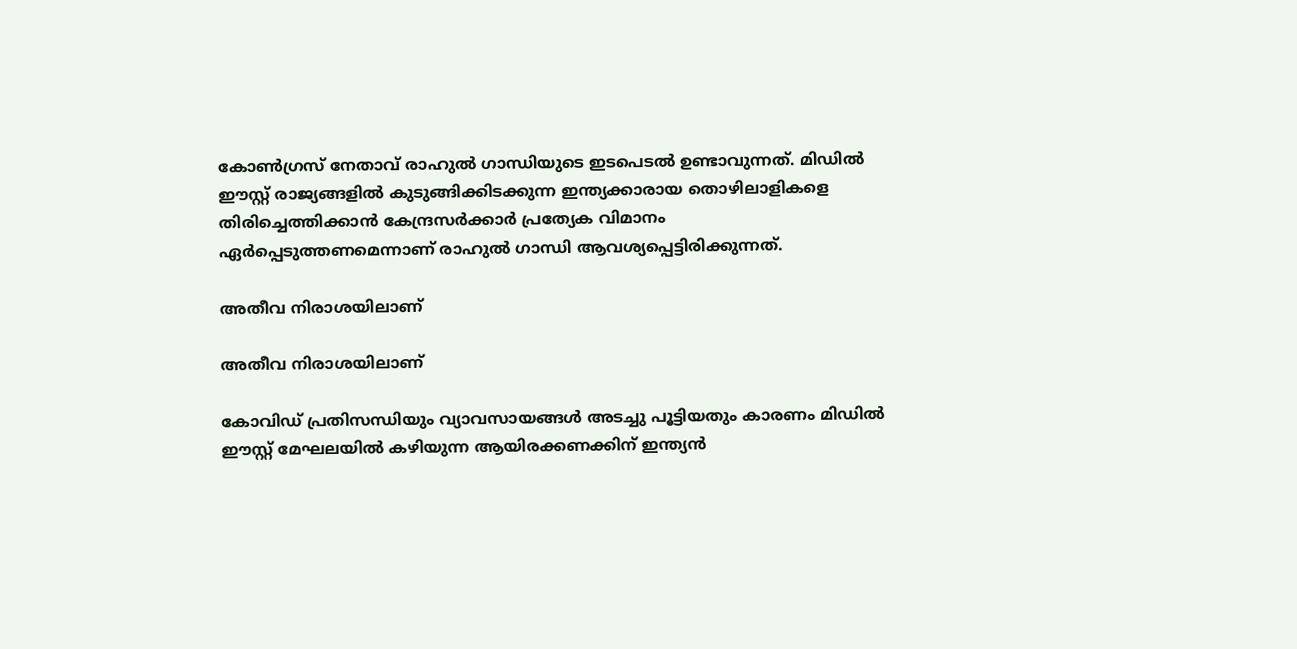കോണ്‍ഗ്രസ് നേതാവ് രാഹുല്‍ ഗാന്ധിയുടെ ഇടപെടല്‍ ഉണ്ടാവുന്നത്. മിഡില്‍ ഈസ്റ്റ് രാജ്യങ്ങളില്‍ കുടുങ്ങിക്കിടക്കുന്ന ഇന്ത്യക്കാരായ തൊഴിലാളികളെ തിരിച്ചെത്തിക്കാൻ കേന്ദ്രസർക്കാർ പ്രത്യേക വിമാനം ഏർപ്പെടുത്തണമെന്നാണ് രാഹുല്‍ ഗാന്ധി ആവശ്യപ്പെട്ടിരിക്കുന്നത്.

അതീവ നിരാശയിലാണ്

അതീവ നിരാശയിലാണ്

കോവിഡ് പ്രതിസന്ധിയും വ്യാവസായങ്ങള്‍ അടച്ചു പൂട്ടിയതും കാരണം മിഡില്‍ ഈസ്റ്റ് മേഘലയില്‍ കഴിയുന്ന ആയിരക്കണക്കിന് ഇന്ത്യന്‍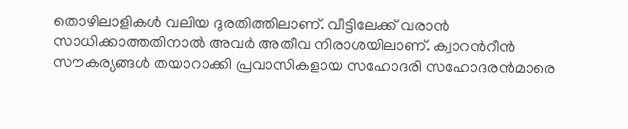തൊഴിലാളികള്‍ വലിയ ദുരതിത്തിലാണ്. വീട്ടിലേക്ക് വരാൻ സാധിക്കാത്തതിനാൽ അവർ അതീവ നിരാശയിലാണ്. ക്വാറൻറീൻ സൗകര്യങ്ങൾ തയാറാക്കി പ്രവാസികളായ സഹോദരി സഹോദരൻമാരെ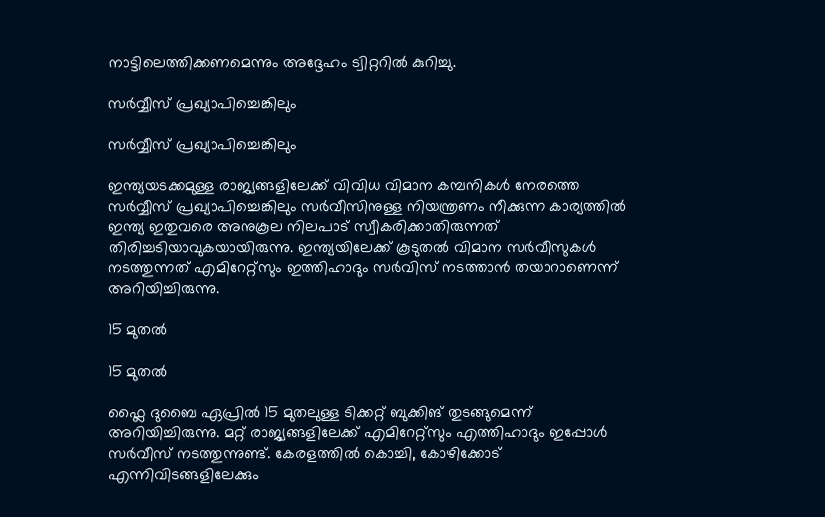നാട്ടിലെത്തിക്കണമെന്നും അദ്ദേഹം ട്വിറ്ററില്‍ കുറിച്ചു.

സര്‍വ്വീസ് പ്രഖ്യാപിച്ചെങ്കിലും

സര്‍വ്വീസ് പ്രഖ്യാപിച്ചെങ്കിലും

ഇന്ത്യയടക്കമുള്ള രാജ്യങ്ങളിലേക്ക് വിവിധ വിമാന കമ്പനികള്‍ നേരത്തെ സര്‍വ്വീസ് പ്രഖ്യാപിച്ചെങ്കിലും സര്‍വീസിനുള്ള നിയന്ത്രണം നീക്കുന്ന കാര്യത്തില്‍ ഇന്ത്യ ഇതുവരെ അനുകൂല നിലപാട് സ്വീകരിക്കാതിരുന്നത് തിരിച്ചടിയാവുകയായിരുന്നു. ഇന്ത്യയിലേക്ക് കൂടുതല്‍ വിമാന സര്‍വീസുകള്‍ നടത്തുന്നത് എമിറേറ്റ്സും ഇത്തിഹാദും സർവിസ് നടത്താൻ തയാറാണെന്ന് അറിയിച്ചിരുന്നു.

15 മുതല്‍

15 മുതല്‍

ഫ്ലൈ ദുബൈ ഏപ്രില്‍ 15 മുതലുള്ള ടിക്കറ്റ് ബുക്കിങ് തുടങ്ങുമെന്ന് അറിയിച്ചിരുന്നു. മറ്റ് രാജ്യങ്ങളിലേക്ക് എമിറേറ്റ്സും എത്തിഹാദും ഇപ്പോള്‍ സര്‍വീസ് നടത്തുന്നുണ്ട്. കേരളത്തില്‍ കൊച്ചി, കോഴിക്കോട് എന്നിവിടങ്ങളിലേക്കും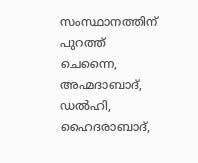സംസ്ഥാനത്തിന് പുറത്ത് ചെന്നൈ, അഹ്മദാബാദ്, ഡൽഹി, ഹൈദരാബാദ്,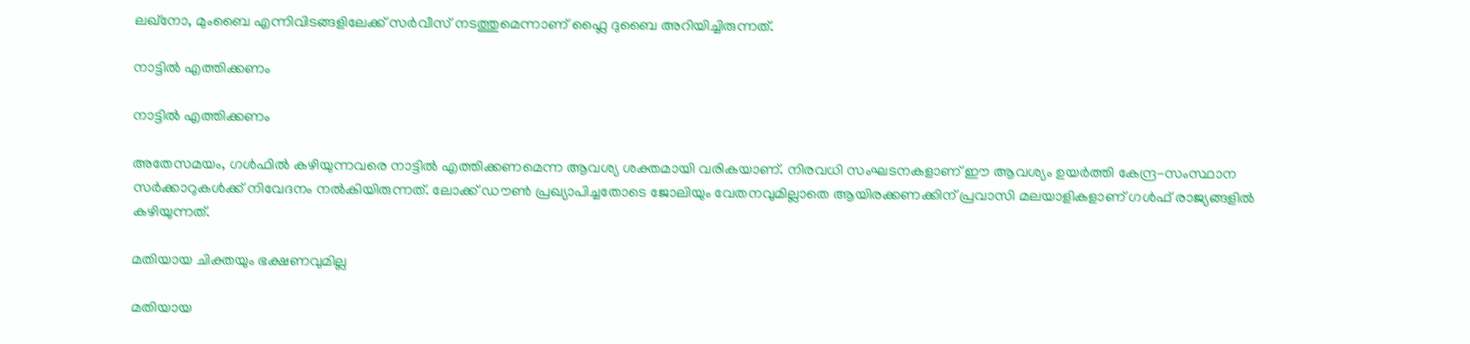ലഖ്നോ, മുംബൈ എന്നിവിടങ്ങളിലേക്ക് സര്‍വീസ് നടത്തുമെന്നാണ് ഫ്ലൈ ദുബൈ അറിയിച്ചിരുന്നത്.

നാട്ടില്‍ എത്തിക്കണം

നാട്ടില്‍ എത്തിക്കണം

അതേസമയം, ഗള്‍ഫില്‍ കഴിയുന്നവരെ നാട്ടില്‍ എത്തിക്കണമെന്ന ആവശ്യ ശക്തമായി വരികയാണ്. നിരവധി സംഘടനകളാണ് ഈ ആവശ്യം ഉയര്‍ത്തി കേന്ദ്ര-സംസ്ഥാന സര്‍ക്കാറുകള്‍ക്ക് നിവേദനം നൽകിയിരുന്നത്. ലോക്ക് ഡൗണ്‍ പ്രഖ്യാപിച്ചതോടെ ജോലിയും വേതനവുമില്ലാതെ ആയിരക്കണക്കിന് പ്രവാസി മലയാളികളാണ് ഗള്‍ഫ് രാജ്യങ്ങളില്‍ കഴിയുന്നത്.

മതിയായ ചിക്തയും ഭക്ഷണവുമില്ല

മതിയായ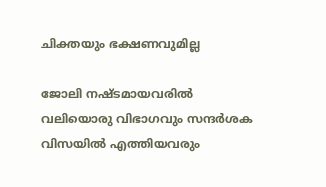ചിക്തയും ഭക്ഷണവുമില്ല

ജോലി നഷ്ടമായവരില്‍ വലിയൊരു വിഭാഗവും സന്ദര്‍ശക വിസയില്‍ എത്തിയവരും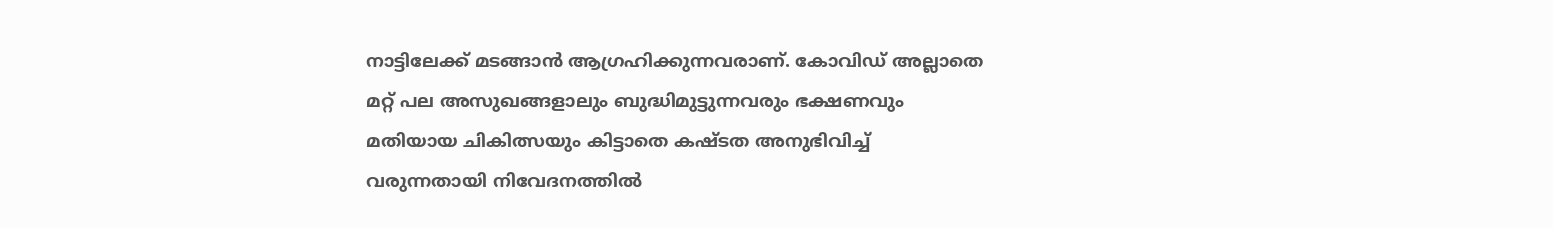നാട്ടിലേക്ക് മടങ്ങാന്‍ ആഗ്രഹിക്കുന്നവരാണ്. കോവിഡ് അല്ലാതെ മറ്റ് പല അസുഖങ്ങളാലും ബുദ്ധിമുട്ടുന്നവരും ഭക്ഷണവും മതിയായ ചികിത്സയും കിട്ടാതെ കഷ്ടത അനുഭിവിച്ച് വരുന്നതായി നിവേദനത്തില്‍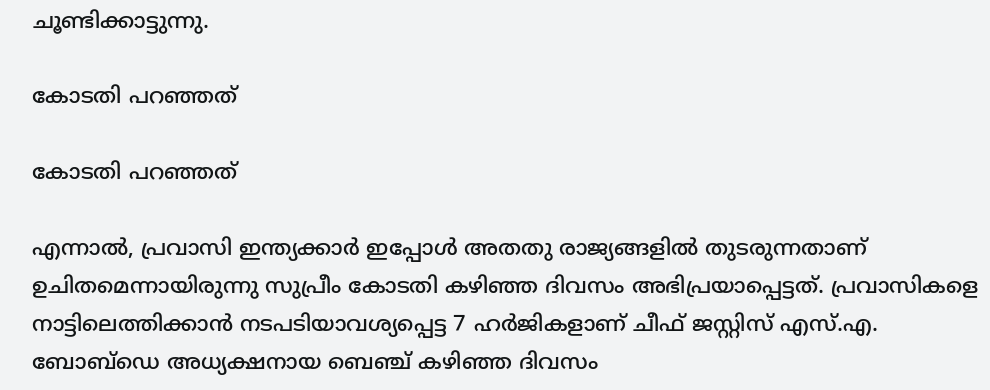ചൂണ്ടിക്കാട്ടുന്നു.

കോടതി പറഞ്ഞത്

കോടതി പറഞ്ഞത്

എന്നാല്‍, പ്രവാസി ഇന്ത്യക്കാർ ഇപ്പോൾ അതതു രാജ്യങ്ങളിൽ തുടരുന്നതാണ് ഉചിതമെന്നായിരുന്നു സുപ്രീം കോടതി കഴിഞ്ഞ ദിവസം അഭിപ്രയാപ്പെട്ടത്. പ്രവാസികളെ നാട്ടിലെത്തിക്കാൻ നടപടിയാവശ്യപ്പെട്ട 7 ഹർജികളാണ് ചീഫ് ജസ്റ്റിസ് എസ്.എ. ബോബ്ഡെ അധ്യക്ഷനായ ബെഞ്ച് കഴിഞ്ഞ ദിവസം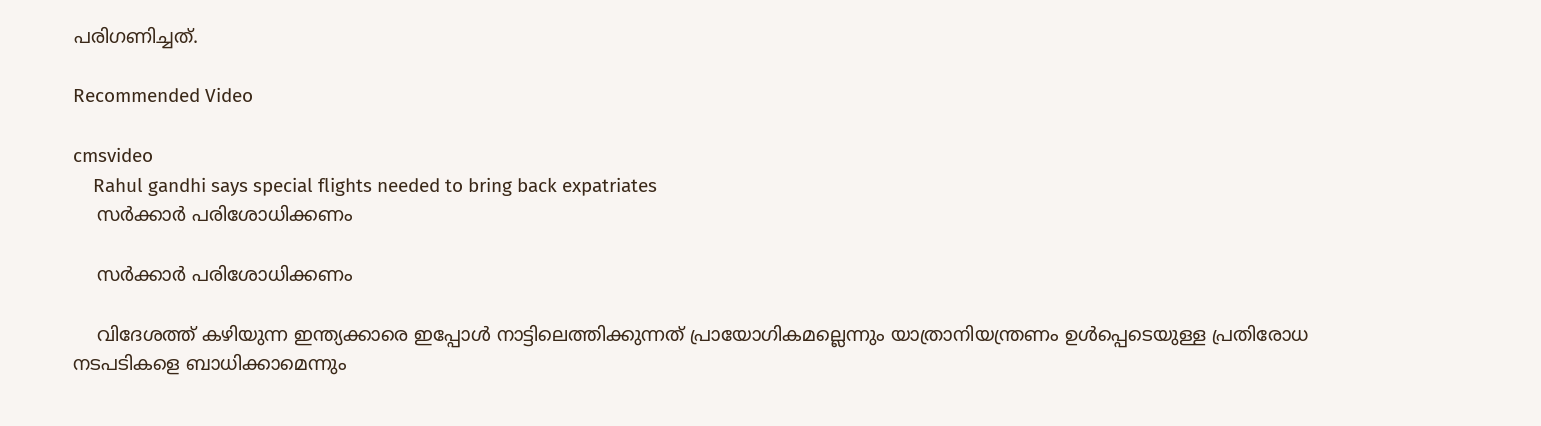പരിഗണിച്ചത്.

Recommended Video

cmsvideo
    Rahul gandhi says special flights needed to bring back expatriates
    സർക്കാർ പരിശോധിക്കണം

    സർക്കാർ പരിശോധിക്കണം

    വിദേശത്ത് കഴിയുന്ന ഇന്ത്യക്കാരെ ഇപ്പോള്‍ നാട്ടിലെത്തിക്കുന്നത് പ്രായോഗികമല്ലെന്നും യാത്രാനിയന്ത്രണം ഉൾപ്പെടെയുള്ള പ്രതിരോധ നടപടികളെ ബാധിക്കാമെന്നും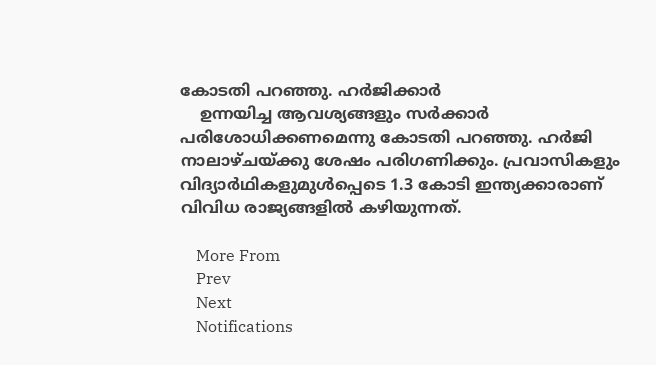കോടതി പറഞ്ഞു. ഹര്‍ജിക്കാര്‍
    ഉന്നയിച്ച ആവശ്യങ്ങളും സർക്കാർ പരിശോധിക്കണമെന്നു കോടതി പറഞ്ഞു. ഹർജി നാലാഴ്ചയ്ക്കു ശേഷം പരിഗണിക്കും. പ്രവാസികളും വിദ്യാർഥികളുമുൾപ്പെടെ 1.3 കോടി ഇന്ത്യക്കാരാണ് വിവിധ രാജ്യങ്ങളില്‍ കഴിയുന്നത്.

    More From
    Prev
    Next
    Notifications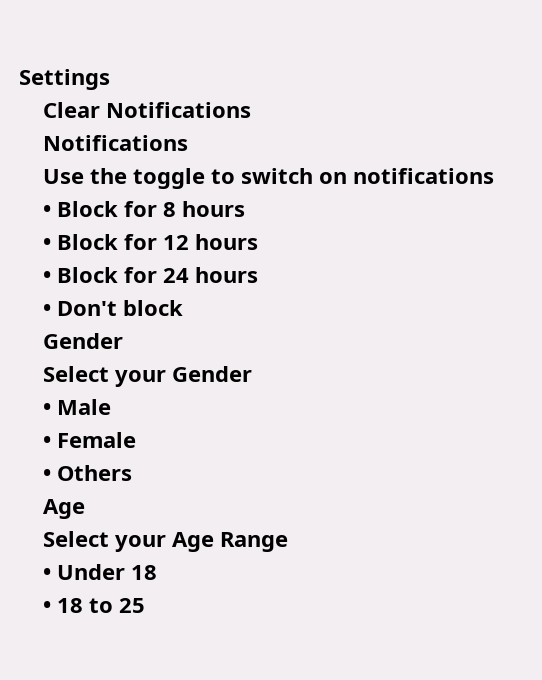Settings
    Clear Notifications
    Notifications
    Use the toggle to switch on notifications
    • Block for 8 hours
    • Block for 12 hours
    • Block for 24 hours
    • Don't block
    Gender
    Select your Gender
    • Male
    • Female
    • Others
    Age
    Select your Age Range
    • Under 18
    • 18 to 25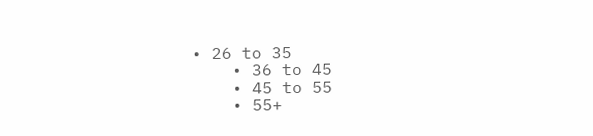• 26 to 35
    • 36 to 45
    • 45 to 55
    • 55+